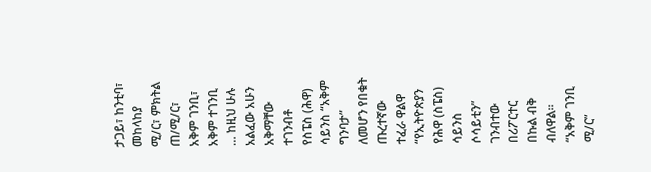ታጋይ፣ ከንቲባ፣ መከላከያ ሚ/ር፣ ምክትል ጠ/ሚ/ር፣ አቅም ገንቢ፣ አቅም ተገንቢ … ከዚህ ሁሉ አልፈው አሁን አቅማቸው ተገንብቶ የስፔስ (ሕዋ) ሳይንስ “አቅም ግንባታ” ለመሆን የበቁት ጡረተኛው ተፈራ ዋልዋ “የኢትዮጵያን የሕዋ (ስፔስ) ሳይንስ ሶሳይቲን” ገንብተው በሪፖርተር በኩል ብቅ ብለዋል፡፡
“አቅም ገንቢ ሚ/ር”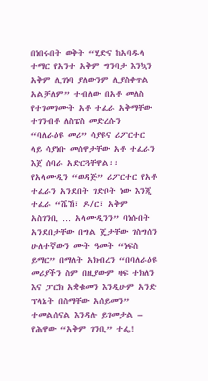በነበሩበት ወቅት “ሂድና ከአባዱላ ተማር የአንተ አቅም ግንባታ እንኳን አቅም ሊገነባ ያለውንም ሊያስቀጥል አልቻለም” ተብለው በአቶ መለስ የተገመገሙት አቶ ተፈራ አቅማቸው ተገንብቶ ለስፔስ መድረሱን “ባለራዕዩ መሪ” ሳያዩና ሪፖርተር ላይ ሳያነቡ መሰዋታቸው አቶ ተፈራን እጀ ሰባራ አድርጓቸዋል፡፡
የአላሙዲን “ወዳጅ” ሪፖርተር የአቶ ተፈራን አንደበት ገድቦት ነው እንጂ ተፈራ “ሼኸ፣ ዶ/ር፣ አቅም አስገንቢ … አላሙዲንን” ባነሱበት አንደበታቸው በግል ጄታቸው ገስግሰን ሁለተኛውን ሙት ዓመት “ነፍስ ይማር” በማለት አክብረን “በባለራዕዩ መሪያችን ስም በዚያውም ዛፍ ተክለን እና ፓርክ አቋቁመን እንዲሁም አንድ ፕላኔት በስማቸው አሰይመን” ተመልሰናል እንዳሉ ይገመታል – የሕዋው “አቅም ገንቢ” ተፌ!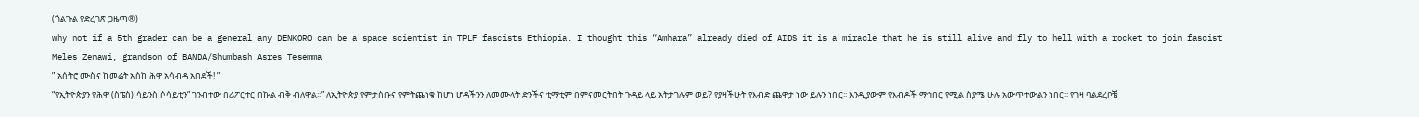(ጎልጉል የድረገጽ ጋዜጣ®)
why not if a 5th grader can be a general any DENKORO can be a space scientist in TPLF fascists Ethiopia. I thought this “Amhara” already died of AIDS it is a miracle that he is still alive and fly to hell with a rocket to join fascist Meles Zenawi, grandson of BANDA/Shumbash Asres Tesemma
” አሰትሮ ሙስና ከመሬት አስከ ሕዋ አሳብዳ አበደች! ”
“የኢትዮጵያን የሕዋ (ስፔስ) ሳይንስ ሶሳይቲን” ገንብተው በሪፖርተር በኩል ብቅ ብለዋል፡፡” ለኢትዮጵያ የምታስቡና የምትጨነቁ ከሆነ ሆዳችንን ለመሙላት ድንችና ቲማቲም በምናመርትበት ጉዳይ ላይ አትታገሉም ወይ? የያዛችሁት የእብድ ጨዋታ ነው ይሉን ነበር፡፡ እንዲያውም የእብዶች ማኅበር የሚል ስያሜ ሁሉ አውጥተውልን ነበር፡፡ የገዛ ባልደረቦቼ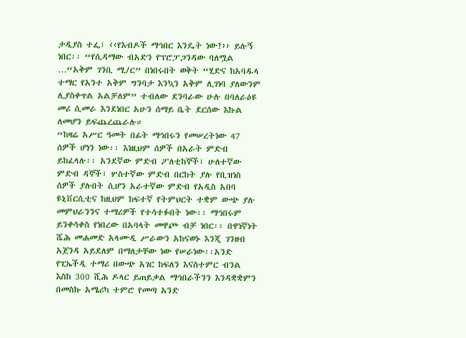ታዲያስ ተፌ፣ ‹‹የእብዶች ማኅበር እንዴት ነው?›› ይሉኝ ነበር፡፡ “የሲዳማው ብአድን የፕሮፓጋንዳው ባለሟል …“አቅም ገንቢ ሚ/ር” በነበሩበት ወቅት “ሂድና ከአባዱላ ተማር የአንተ አቅም ግንባታ እንኳን አቅም ሊገነባ ያለውንም ሊያስቀጥል አልቻለም” ተብለው ደንባራው ሁሉ በባለራዕዩ መሪ ሲመራ እንደነበር አሁን ሰማይ ቤት ደርሰው እኩል ለመሆን ይፍጨረጨራሉ።
“ከዛሬ አሥር ዓመት በፊት ማኅበሩን የመሠረትነው 47 ሰዎች ሆነን ነው፡፡ እነዚህም ሰዎች በአራት ምድብ ይከፈላሉ፡፡ አንደኛው ምድብ ፖለቲከኞች፣ ሁለተኛው ምድብ ዳኞች፣ ሦስተኛው ምድብ በርከት ያሉ የቢዝነስ ሰዎች ያሉበት ሲሆን አራተኛው ምድብ የአዲስ አበባ ዩኒቨርሲቲና ከዚህም ከፍተኛ የትምህርት ተቋም ውጭ ያሉ መምህራንንና ተማሪዎች የተሳተፉበት ነው፡፡ ማኅበሩም ይንቀሳቀስ የነበረው በአባላት መዋጮ ብቻ ነበር፡፡ በዋነኛነት ሼሕ መሐመድ አላሙዲ ሥራውን አከናወኑ እንጂ ገንዘብ አጀንዳ አይደለም በማለታቸው ነው የሠራነው፡፡አንድ የፒኤችዲ ተማሪ በውጭ አገር ከፍለን እናስተምር ብንል እስከ 300 ሺሕ ዶላር ይጠይቃል ማኅበራችንን እንዳቋቋምን በመስኩ አሜሪካ ተምሮ የመጣ አንድ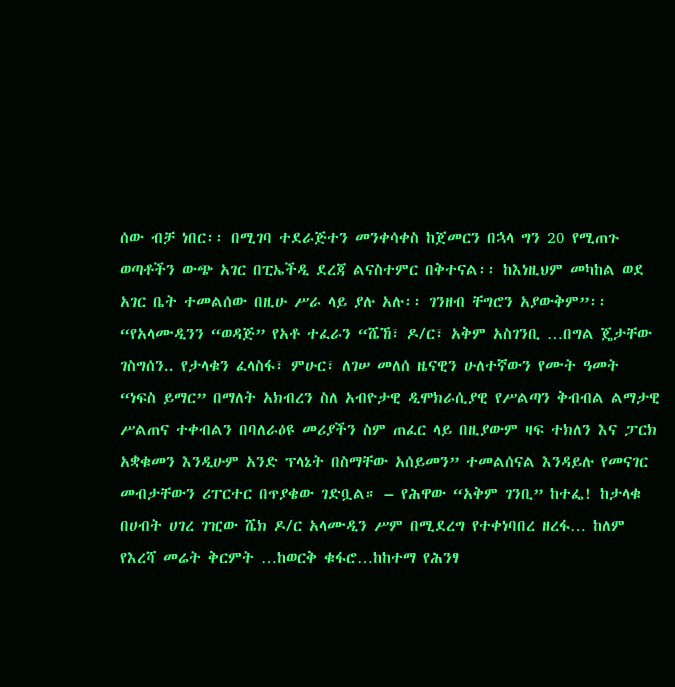ሰው ብቻ ነበር፡፡ በሚገባ ተደራጅተን መንቀሳቀስ ከጀመርን በኋላ ግን 20 የሚጠጉ ወጣቶችን ውጭ አገር በፒኤችዲ ደረጃ ልናስተምር በቅተናል፡፡ ከእነዚህም መካከል ወደ አገር ቤት ተመልሰው በዚሁ ሥራ ላይ ያሉ አሉ፡፡ ገንዘብ ቸግሮን አያውቅም”፡፡
“የአላሙዲንን “ወዳጅ” የአቶ ተፈራን “ሼኸ፣ ዶ/ር፣ አቅም አስገንቢ …በግል ጄታቸው ገስግሰን.. የታላቁን ፈላስፋ፣ ምሁር፣ ለገሠ መለሰ ዜናዊን ሁለተኛውን የሙት ዓመት “ነፍስ ይማር” በማለት አክብረን ስለ አብዮታዊ ዲሞክራሲያዊ የሥልጣን ቅብብል ልማታዊ ሥልጠና ተቀብልን በባለራዕዩ መሪያችን ስም ጠፈር ላይ በዚያውም ዛፍ ተክለን እና ፓርክ አቋቁመን እንዲሁም አንድ ፕላኔት በስማቸው አሰይመን” ተመልሰናል እንዳይሉ የመናገር መብታቸውን ሪፐርተር በጥያቄው ገድቧል። – የሕዋው “አቅም ገንቢ” ከተፌ! ከታላቁ በሀብት ሀገረ ገዢው ሼክ ዶ/ር አላሙዲን ሥም በሚደረግ የተቀነባበረ ዘረፋ… ከለም የእረሻ መሬት ቅርምት …ከወርቅ ቁፋሮ…ከከተማ የሕንፃ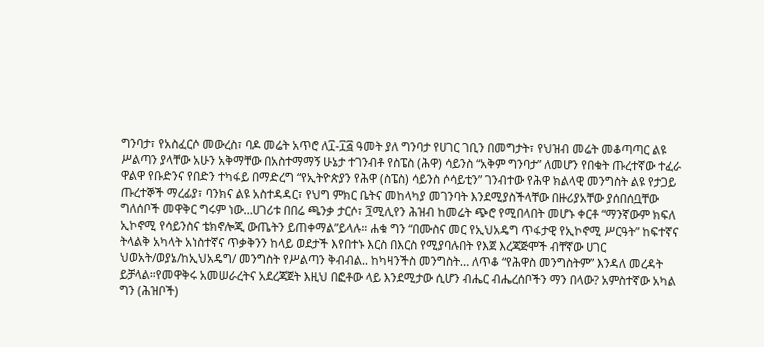ግንባታ፣ የአስፈርሶ መውረስ፣ ባዶ መሬት አጥሮ ለ፲-፲፭ ዓመት ያለ ግንባታ የሀገር ገቢን በመግታት፣ የህዝብ መሬት መቆጣጣር ልዩ ሥልጣን ያላቸው አሁን አቅማቸው በአስተማማኝ ሁኔታ ተገንብቶ የስፔስ (ሕዋ) ሳይንስ “አቅም ግንባታ” ለመሆን የበቁት ጡረተኛው ተፈራ ዋልዋ የቡድንና የበድን ተካፋይ በማድረግ “የኢትዮጵያን የሕዋ (ስፔስ) ሳይንስ ሶሳይቲን” ገንብተው የሕዋ ክልላዊ መንግስት ልዩ የታጋይ ጡረተኞች ማረፊያ፣ ባንክና ልዩ አስተዳዳር፣ የህግ ምክር ቤትና መከላካያ መገንባት እንደሚያስችላቸው በዙሪያአቸው ያሰበሰቧቸው ግለሰቦች መዋቅር ግሩም ነው…ሀገሪቱ በበሬ ጫንቃ ታርሶ፣ ፺ሚሊየን ሕዝብ ከመሬት ጭሮ የሚበላበት መሆኑ ቀርቶ “ማንኛውም ክፍለ ኢኮኖሚ የሳይንስና ቴክኖሎጂ ውጤትን ይጠቀማል”ይላሉ። ሐቁ ግን “በሙስና መር የኢህአዴግ ጥፋታዊ የኢኮኖሚ ሥርዓት” ከፍተኛና ትላልቅ አካላት አነስተኛና ጥቃቅንን ከላይ ወደታች እየበተኑ እርስ በእርስ የሚያባሉበት የእጀ እረጃጅሞች ብቸኛው ሀገር ህወአት/ወያኔ/ከኢህአዴግ/ መንግስት የሥልጣን ቅብብል.. ከካዛንችስ መንግስት… ለጥቆ “የሕዋስ መንግስትም” እንዳለ መረዳት ይቻላል።የመዋቅሩ አመሠራረትና አደረጃጀት እዚህ በፎቶው ላይ እንደሚታው ሲሆን ብሔር ብሔረሰቦችን ማን በላው? አምስተኛው አካል ግን (ሕዝቦች)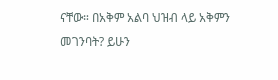ናቸው። በአቅም አልባ ህዝብ ላይ አቅምን መገንባት? ይሁን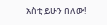አስቲ ይሁን በለው!